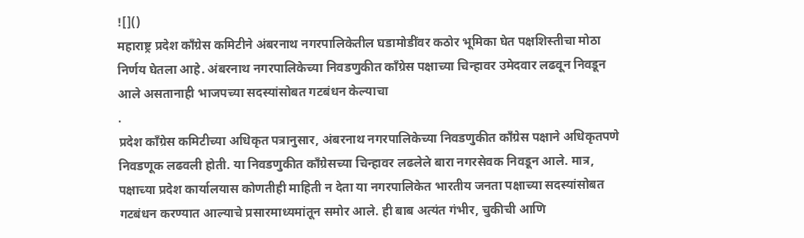![]()
महाराष्ट्र प्रदेश काँग्रेस कमिटीने अंबरनाथ नगरपालिकेतील घडामोडींवर कठोर भूमिका घेत पक्षशिस्तीचा मोठा निर्णय घेतला आहे. अंबरनाथ नगरपालिकेच्या निवडणुकीत काँग्रेस पक्षाच्या चिन्हावर उमेदवार लढवून निवडून आले असतानाही भाजपच्या सदस्यांसोबत गटबंधन केल्याचा
.
प्रदेश काँग्रेस कमिटीच्या अधिकृत पत्रानुसार, अंबरनाथ नगरपालिकेच्या निवडणुकीत काँग्रेस पक्षाने अधिकृतपणे निवडणूक लढवली होती. या निवडणुकीत काँग्रेसच्या चिन्हावर लढलेले बारा नगरसेवक निवडून आले. मात्र, पक्षाच्या प्रदेश कार्यालयास कोणतीही माहिती न देता या नगरपालिकेत भारतीय जनता पक्षाच्या सदस्यांसोबत गटबंधन करण्यात आल्याचे प्रसारमाध्यमांतून समोर आले. ही बाब अत्यंत गंभीर, चुकीची आणि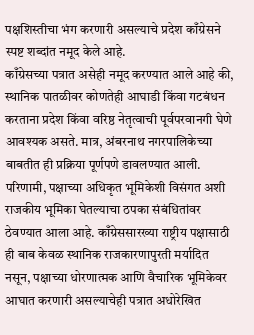पक्षशिस्तीचा भंग करणारी असल्याचे प्रदेश काँग्रेसने स्पष्ट शब्दांत नमूद केले आहे.
काँग्रेसच्या पत्रात असेही नमूद करण्यात आले आहे की, स्थानिक पातळीवर कोणतेही आघाडी किंवा गटबंधन करताना प्रदेश किंवा वरिष्ठ नेतृत्वाची पूर्वपरवानगी घेणे आवश्यक असते. मात्र, अंबरनाथ नगरपालिकेच्या बाबतीत ही प्रक्रिया पूर्णपणे डावलण्यात आली. परिणामी, पक्षाच्या अधिकृत भूमिकेशी विसंगत अशी राजकीय भूमिका घेतल्याचा ठपका संबंधितांवर ठेवण्यात आला आहे. काँग्रेससारख्या राष्ट्रीय पक्षासाठी ही बाब केवळ स्थानिक राजकारणापुरती मर्यादित नसून, पक्षाच्या धोरणात्मक आणि वैचारिक भूमिकेवर आघात करणारी असल्याचेही पत्रात अधोरेखित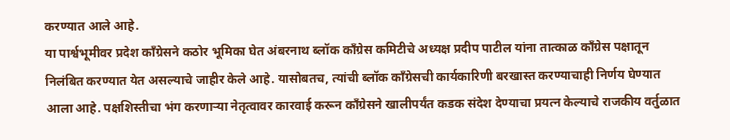करण्यात आले आहे.
या पार्श्वभूमीवर प्रदेश काँग्रेसने कठोर भूमिका घेत अंबरनाथ ब्लॉक काँग्रेस कमिटीचे अध्यक्ष प्रदीप पाटील यांना तात्काळ काँग्रेस पक्षातून निलंबित करण्यात येत असल्याचे जाहीर केले आहे. यासोबतच, त्यांची ब्लॉक काँग्रेसची कार्यकारिणी बरखास्त करण्याचाही निर्णय घेण्यात आला आहे. पक्षशिस्तीचा भंग करणाऱ्या नेतृत्वावर कारवाई करून काँग्रेसने खालीपर्यंत कडक संदेश देण्याचा प्रयत्न केल्याचे राजकीय वर्तुळात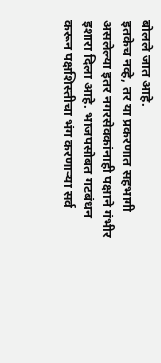बोलले जात आहे.
इतकेच नव्हे, तर या प्रकरणात सहभागी असलेल्या इतर नगरसेवकांनाही पक्षाने गंभीर इशारा दिला आहे. भाजपसोबत गटबंधन करून पक्षशिस्तीचा भंग करणाऱ्या सर्व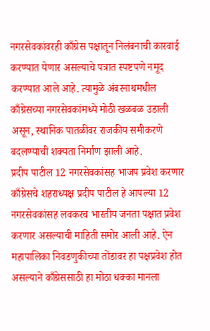नगरसेवकांवरही काँग्रेस पक्षातून निलंबनाची कारवाई करण्यात येणार असल्याचे पत्रात स्पष्टपणे नमूद करण्यात आले आहे. त्यामुळे अंबरनाथमधील काँग्रेसच्या नगरसेवकांमध्ये मोठी खळबळ उडाली असून, स्थानिक पातळीवर राजकीय समीकरणे बदलण्याची शक्यता निर्माण झाली आहे.
प्रदीप पाटील 12 नगरसेवकांसह भाजप प्रवेश करणार
काँग्रेसचे शहराध्यक्ष प्रदीप पाटील हे आपल्या 12 नगरसेवकांसह लवकरच भारतीय जनता पक्षात प्रवेश करणार असल्याची माहिती समोर आली आहे. ऐन महापालिका निवडणुकीच्या तोंडावर हा पक्षप्रवेश होत असल्याने काँग्रेससाठी हा मोठा धक्का मानला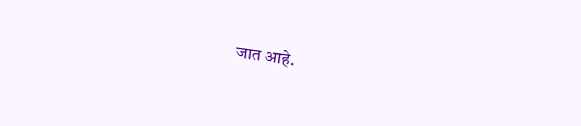जात आहे.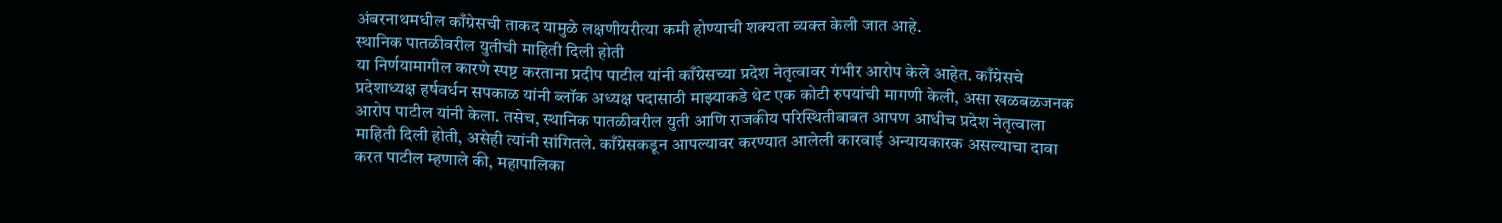अंबरनाथमधील काँग्रेसची ताकद यामुळे लक्षणीयरीत्या कमी होण्याची शक्यता व्यक्त केली जात आहे.
स्थानिक पातळीवरील युतीची माहिती दिली होती
या निर्णयामागील कारणे स्पष्ट करताना प्रदीप पाटील यांनी काँग्रेसच्या प्रदेश नेतृत्वावर गंभीर आरोप केले आहेत. काँग्रेसचे प्रदेशाध्यक्ष हर्षवर्धन सपकाळ यांनी ब्लॉक अध्यक्ष पदासाठी माझ्याकडे थेट एक कोटी रुपयांची मागणी केली, असा खळबळजनक आरोप पाटील यांनी केला. तसेच, स्थानिक पातळीवरील युती आणि राजकीय परिस्थितीबाबत आपण आधीच प्रदेश नेतृत्वाला माहिती दिली होती, असेही त्यांनी सांगितले. काँग्रेसकडून आपल्यावर करण्यात आलेली कारवाई अन्यायकारक असल्याचा दावा करत पाटील म्हणाले की, महापालिका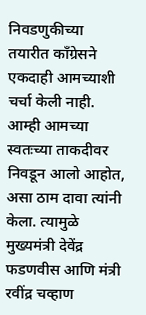निवडणुकीच्या तयारीत काँग्रेसने एकदाही आमच्याशी चर्चा केली नाही. आम्ही आमच्या स्वतःच्या ताकदीवर निवडून आलो आहोत, असा ठाम दावा त्यांनी केला. त्यामुळे मुख्यमंत्री देवेंद्र फडणवीस आणि मंत्री रवींद्र चव्हाण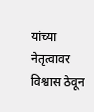यांच्या नेतृत्वावर विश्वास ठेवून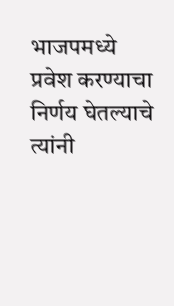भाजपमध्ये प्रवेश करण्याचा निर्णय घेतल्याचे त्यांनी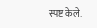स्पष्ट केले.